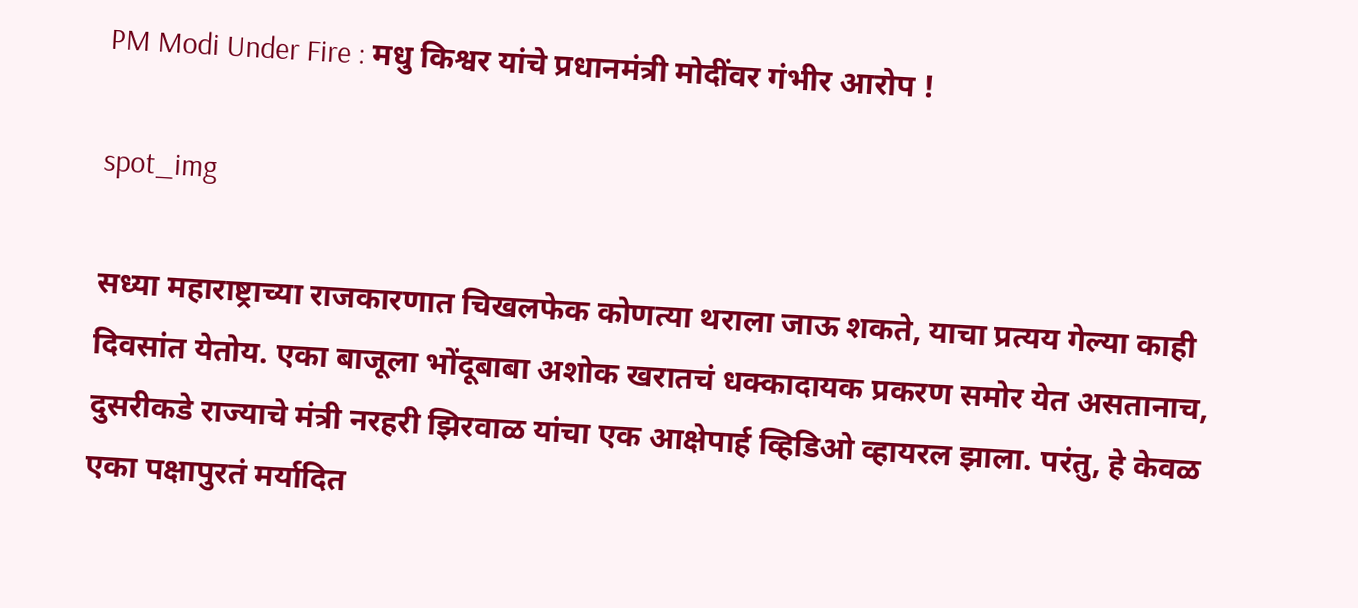PM Modi Under Fire : मधु किश्वर यांचे प्रधानमंत्री मोदींवर गंभीर आरोप !

spot_img

सध्या महाराष्ट्राच्या राजकारणात चिखलफेक कोणत्या थराला जाऊ शकते, याचा प्रत्यय गेल्या काही दिवसांत येतोय. एका बाजूला भोंदूबाबा अशोक खरातचं धक्कादायक प्रकरण समोर येत असतानाच, दुसरीकडे राज्याचे मंत्री नरहरी झिरवाळ यांचा एक आक्षेपार्ह व्हिडिओ व्हायरल झाला. परंतु, हे केवळ एका पक्षापुरतं मर्यादित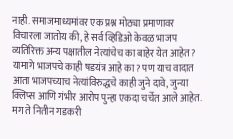नाही. समाजमाध्यमांवर एक प्रश्न मोठ्या प्रमाणावर विचारला जातोय की, हे सर्व व्हिडिओ केवळ भाजप व्यतिरिक्त अन्य पक्षातील नेत्यांचेच का बाहेर येत आहेत? यामागे भाजपचे काही षडयंत्र आहे का? पण याच वादात आता भाजपच्याच नेत्यांविरुद्धचे काही जुने दावे, जुन्या क्लिप्स आणि गंभीर आरोप पुन्हा एकदा चर्चेत आले आहेत. मग ते नितीन गडकरी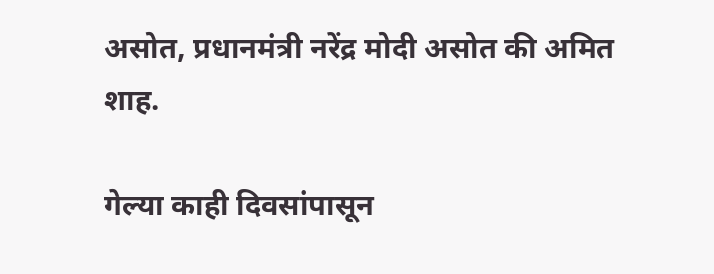असोत, प्रधानमंत्री नरेंद्र मोदी असोत की अमित शाह.

गेल्या काही दिवसांपासून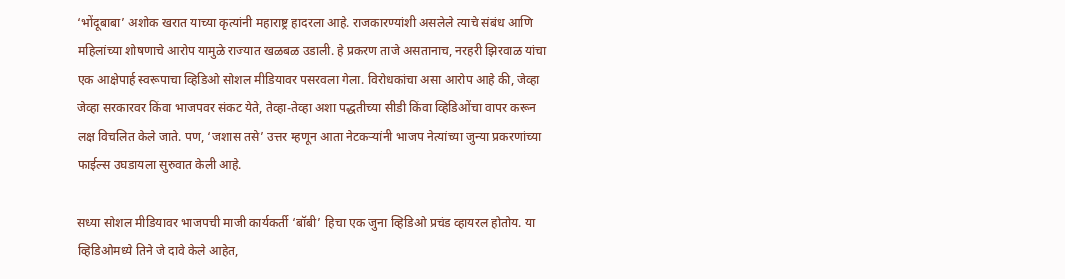‘भोंदूबाबा’ अशोक खरात याच्या कृत्यांनी महाराष्ट्र हादरला आहे. राजकारण्यांशी असलेले त्याचे संबंध आणि महिलांच्या शोषणाचे आरोप यामुळे राज्यात खळबळ उडाली. हे प्रकरण ताजे असतानाच, नरहरी झिरवाळ यांचा एक आक्षेपार्ह स्वरूपाचा व्हिडिओ सोशल मीडियावर पसरवला गेला. विरोधकांचा असा आरोप आहे की, जेव्हा जेव्हा सरकारवर किंवा भाजपवर संकट येते, तेव्हा-तेव्हा अशा पद्धतीच्या सीडी किंवा व्हिडिओंचा वापर करून लक्ष विचलित केले जाते. पण, ‘जशास तसे’ उत्तर म्हणून आता नेटकऱ्यांनी भाजप नेत्यांच्या जुन्या प्रकरणांच्या फाईल्स उघडायला सुरुवात केली आहे.

सध्या सोशल मीडियावर भाजपची माजी कार्यकर्ती ‘बॉबी’ हिचा एक जुना व्हिडिओ प्रचंड व्हायरल होतोय. या व्हिडिओमध्ये तिने जे दावे केले आहेत,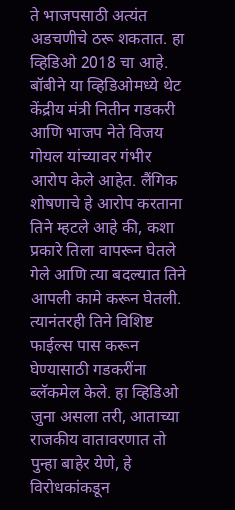ते भाजपसाठी अत्यंत अडचणीचे ठरू शकतात. हा व्हिडिओ 2018 चा आहे. बॉबीने या व्हिडिओमध्ये थेट केंद्रीय मंत्री नितीन गडकरी आणि भाजप नेते विजय गोयल यांच्यावर गंभीर आरोप केले आहेत. लैंगिक शोषणाचे हे आरोप करताना तिने म्हटले आहे की, कशा प्रकारे तिला वापरून घेतले गेले आणि त्या बदल्यात तिने आपली कामे करून घेतली. त्यानंतरही तिने विशिष्ट फाईल्स पास करून घेण्यासाठी गडकरींना ब्लॅकमेल केले. हा व्हिडिओ जुना असला तरी, आताच्या राजकीय वातावरणात तो पुन्हा बाहेर येणे, हे विरोधकांकडून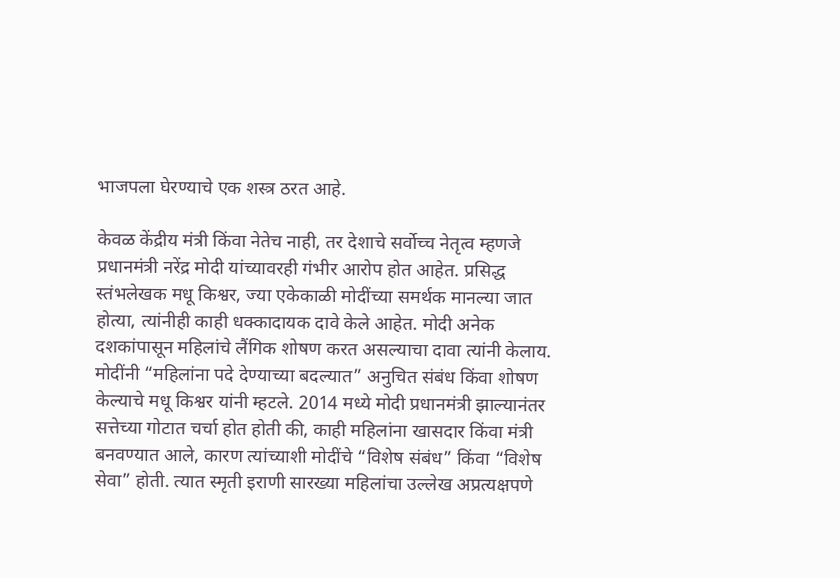भाजपला घेरण्याचे एक शस्त्र ठरत आहे.

केवळ केंद्रीय मंत्री किंवा नेतेच नाही, तर देशाचे सर्वोच्च नेतृत्व म्हणजे प्रधानमंत्री नरेंद्र मोदी यांच्यावरही गंभीर आरोप होत आहेत. प्रसिद्ध स्तंभलेखक मधू किश्वर, ज्या एकेकाळी मोदींच्या समर्थक मानल्या जात होत्या, त्यांनीही काही धक्कादायक दावे केले आहेत. मोदी अनेक दशकांपासून महिलांचे लैंगिक शोषण करत असल्याचा दावा त्यांनी केलाय. मोदींनी “महिलांना पदे देण्याच्या बदल्यात” अनुचित संबंध किंवा शोषण केल्याचे मधू किश्वर यांनी म्हटले. 2014 मध्ये मोदी प्रधानमंत्री झाल्यानंतर सत्तेच्या गोटात चर्चा होत होती की, काही महिलांना खासदार किंवा मंत्री बनवण्यात आले, कारण त्यांच्याशी मोदींचे “विशेष संबंध” किंवा “विशेष सेवा” होती. त्यात स्मृती इराणी सारख्या महिलांचा उल्लेख अप्रत्यक्षपणे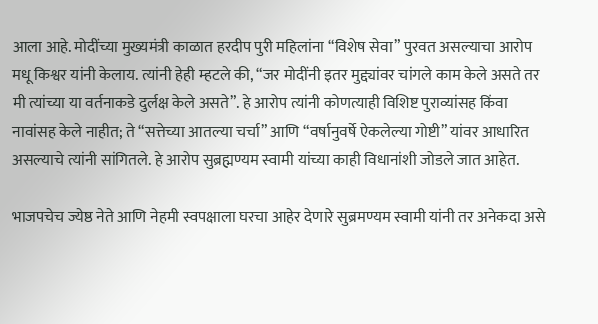आला आहे. मोदींच्या मुख्यमंत्री काळात हरदीप पुरी महिलांना “विशेष सेवा” पुरवत असल्याचा आरोप मधू किश्वर यांनी केलाय. त्यांनी हेही म्हटले की, “जर मोदींनी इतर मुद्द्यांवर चांगले काम केले असते तर मी त्यांच्या या वर्तनाकडे दुर्लक्ष केले असते”. हे आरोप त्यांनी कोणत्याही विशिष्ट पुराव्यांसह किंवा नावांसह केले नाहीत; ते “सत्तेच्या आतल्या चर्चा” आणि “वर्षानुवर्षे ऐकलेल्या गोष्टी” यांवर आधारित असल्याचे त्यांनी सांगितले. हे आरोप सुब्रह्मण्यम स्वामी यांच्या काही विधानांशी जोडले जात आहेत.

भाजपचेच ज्येष्ठ नेते आणि नेहमी स्वपक्षाला घरचा आहेर देणारे सुब्रमण्यम स्वामी यांनी तर अनेकदा असे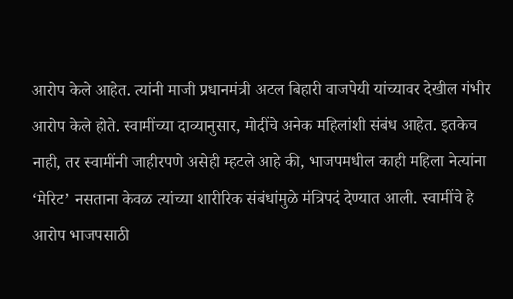आरोप केले आहेत. त्यांनी माजी प्रधानमंत्री अटल बिहारी वाजपेयी यांच्यावर देखील गंभीर आरोप केले होते. स्वामींच्या दाव्यानुसार, मोदींचे अनेक महिलांशी संबंध आहेत. इतकेच नाही, तर स्वामींनी जाहीरपणे असेही म्हटले आहे की, भाजपमधील काही महिला नेत्यांना ‘मेरिट’ नसताना केवळ त्यांच्या शारीरिक संबंधांमुळे मंत्रिपदं देण्यात आली. स्वामींचे हे आरोप भाजपसाठी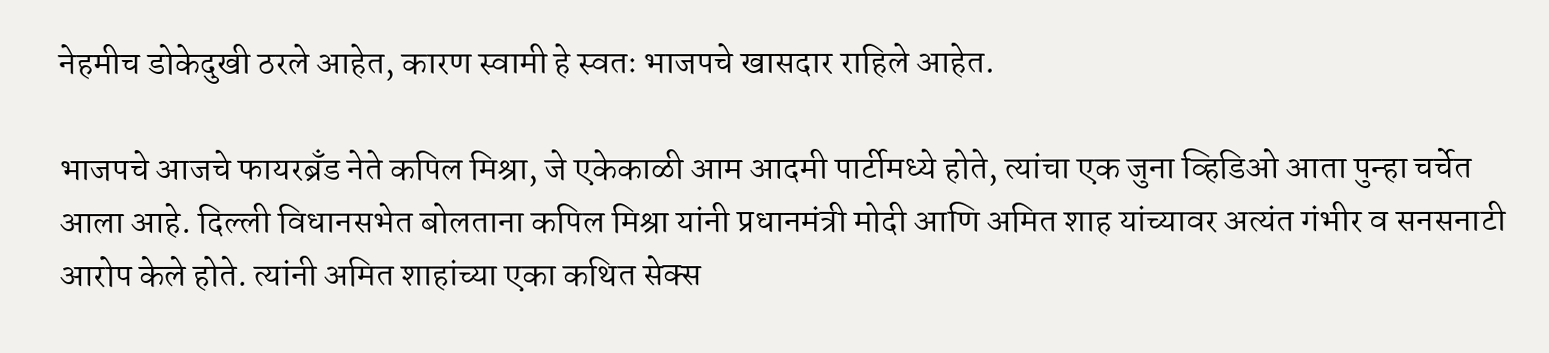नेहमीच डोकेदुखी ठरले आहेत, कारण स्वामी हे स्वतः भाजपचे खासदार राहिले आहेत.

भाजपचे आजचे फायरब्रँड नेते कपिल मिश्रा, जे एकेकाळी आम आदमी पार्टीमध्ये होते, त्यांचा एक जुना व्हिडिओ आता पुन्हा चर्चेत आला आहे. दिल्ली विधानसभेत बोलताना कपिल मिश्रा यांनी प्रधानमंत्री मोदी आणि अमित शाह यांच्यावर अत्यंत गंभीर व सनसनाटी आरोप केले होते. त्यांनी अमित शाहांच्या एका कथित सेक्स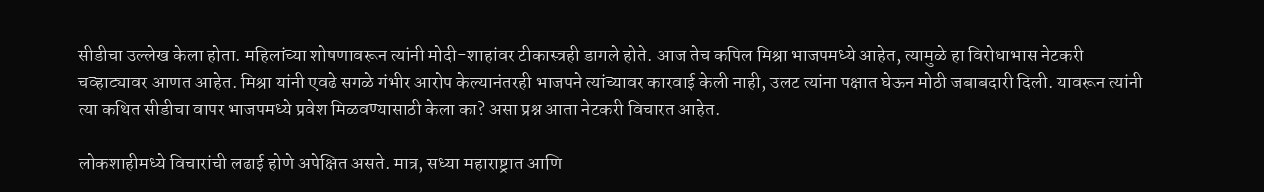सीडीचा उल्लेख केला होता. महिलांच्या शोषणावरून त्यांनी मोदी-शाहांवर टीकास्त्रही डागले होते. आज तेच कपिल मिश्रा भाजपमध्ये आहेत, त्यामुळे हा विरोधाभास नेटकरी चव्हाट्यावर आणत आहेत. मिश्रा यांनी एवढे सगळे गंभीर आरोप केल्यानंतरही भाजपने त्यांच्यावर कारवाई केली नाही, उलट त्यांना पक्षात घेऊन मोठी जबाबदारी दिली. यावरून त्यांनी त्या कथित सीडीचा वापर भाजपमध्ये प्रवेश मिळवण्यासाठी केला का? असा प्रश्न आता नेटकरी विचारत आहेत.

लोकशाहीमध्ये विचारांची लढाई होणे अपेक्षित असते. मात्र, सध्या महाराष्ट्रात आणि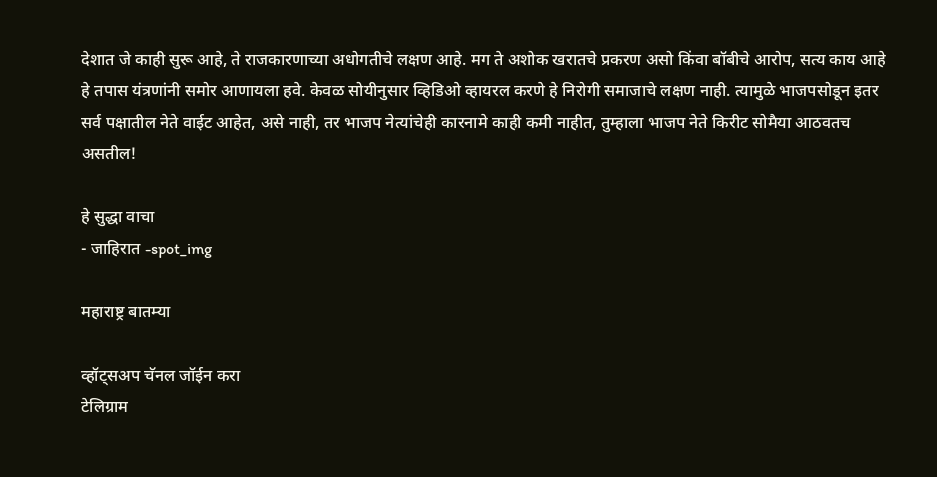देशात जे काही सुरू आहे, ते राजकारणाच्या अधोगतीचे लक्षण आहे. मग ते अशोक खरातचे प्रकरण असो किंवा बॉबीचे आरोप, सत्य काय आहे हे तपास यंत्रणांनी समोर आणायला हवे. केवळ सोयीनुसार व्हिडिओ व्हायरल करणे हे निरोगी समाजाचे लक्षण नाही. त्यामुळे भाजपसोडून इतर सर्व पक्षातील नेते वाईट आहेत, असे नाही, तर भाजप नेत्यांचेही कारनामे काही कमी नाहीत, तुम्हाला भाजप नेते किरीट सोमैया आठवतच असतील!

हे सुद्धा वाचा
- जाहिरात -spot_img

महाराष्ट्र बातम्या

व्हॉट्सअप चॅनल जॉईन करा
टेलिग्राम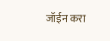जॉईन करा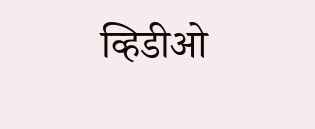व्हिडीओ